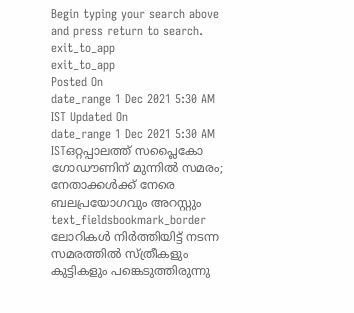Begin typing your search above and press return to search.
exit_to_app
exit_to_app
Posted On
date_range 1 Dec 2021 5:30 AM IST Updated On
date_range 1 Dec 2021 5:30 AM ISTഒറ്റപ്പാലത്ത് സപ്ലൈകോ ഗോഡൗണിന് മുന്നിൽ സമരം; നേതാക്കൾക്ക് നേരെ ബലപ്രയോഗവും അറസ്റ്റും
text_fieldsbookmark_border
ലോറികൾ നിർത്തിയിട്ട് നടന്ന സമരത്തിൽ സ്ത്രീകളും കുട്ടികളും പങ്കെടുത്തിരുന്നു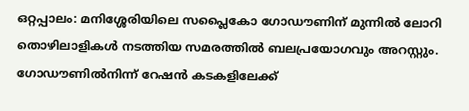ഒറ്റപ്പാലം: മനിശ്ശേരിയിലെ സപ്ലൈകോ ഗോഡൗണിന് മുന്നിൽ ലോറി തൊഴിലാളികൾ നടത്തിയ സമരത്തിൽ ബലപ്രയോഗവും അറസ്റ്റും. ഗോഡൗണിൽനിന്ന് റേഷൻ കടകളിലേക്ക്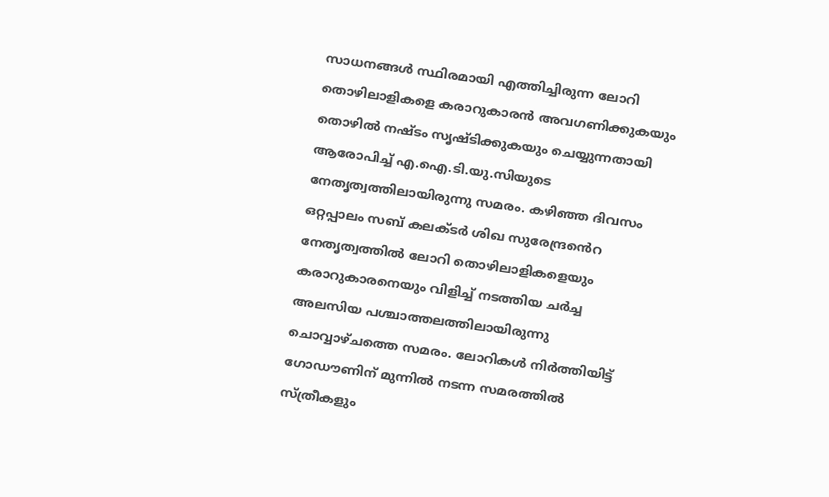സാധനങ്ങൾ സ്ഥിരമായി എത്തിച്ചിരുന്ന ലോറി തൊഴിലാളികളെ കരാറുകാരൻ അവഗണിക്കുകയും തൊഴിൽ നഷ്ടം സൃഷ്ടിക്കുകയും ചെയ്യുന്നതായി ആരോപിച്ച് എ.ഐ.ടി.യു.സിയുടെ നേതൃത്വത്തിലായിരുന്നു സമരം. കഴിഞ്ഞ ദിവസം ഒറ്റപ്പാലം സബ് കലക്ടർ ശിഖ സുരേന്ദ്രൻെറ നേതൃത്വത്തിൽ ലോറി തൊഴിലാളികളെയും കരാറുകാരനെയും വിളിച്ച് നടത്തിയ ചർച്ച അലസിയ പശ്ചാത്തലത്തിലായിരുന്നു ചൊവ്വാഴ്ചത്തെ സമരം. ലോറികൾ നിർത്തിയിട്ട് ഗോഡൗണിന് മുന്നിൽ നടന്ന സമരത്തിൽ സ്ത്രീകളും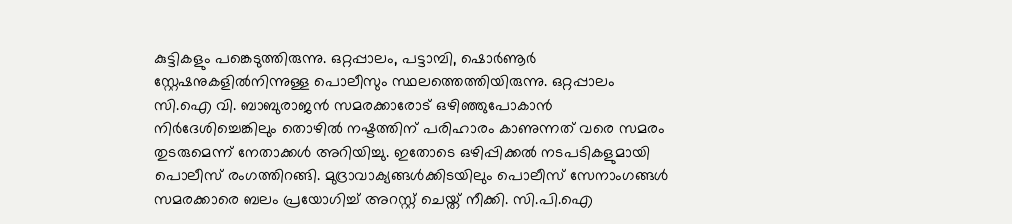കുട്ടികളും പങ്കെടുത്തിരുന്നു. ഒറ്റപ്പാലം, പട്ടാമ്പി, ഷൊർണൂർ സ്റ്റേഷനുകളിൽനിന്നുള്ള പൊലീസും സ്ഥലത്തെത്തിയിരുന്നു. ഒറ്റപ്പാലം സി.ഐ വി. ബാബുരാജൻ സമരക്കാരോട് ഒഴിഞ്ഞുപോകാൻ നിർദേശിച്ചെങ്കിലും തൊഴിൽ നഷ്ടത്തിന് പരിഹാരം കാണുന്നത് വരെ സമരം തുടരുമെന്ന് നേതാക്കൾ അറിയിച്ചു. ഇതോടെ ഒഴിപ്പിക്കൽ നടപടികളുമായി പൊലീസ് രംഗത്തിറങ്ങി. മുദ്രാവാക്യങ്ങൾക്കിടയിലും പൊലീസ് സേനാംഗങ്ങൾ സമരക്കാരെ ബലം പ്രയോഗിച്ച് അറസ്റ്റ് ചെയ്ത് നീക്കി. സി.പി.ഐ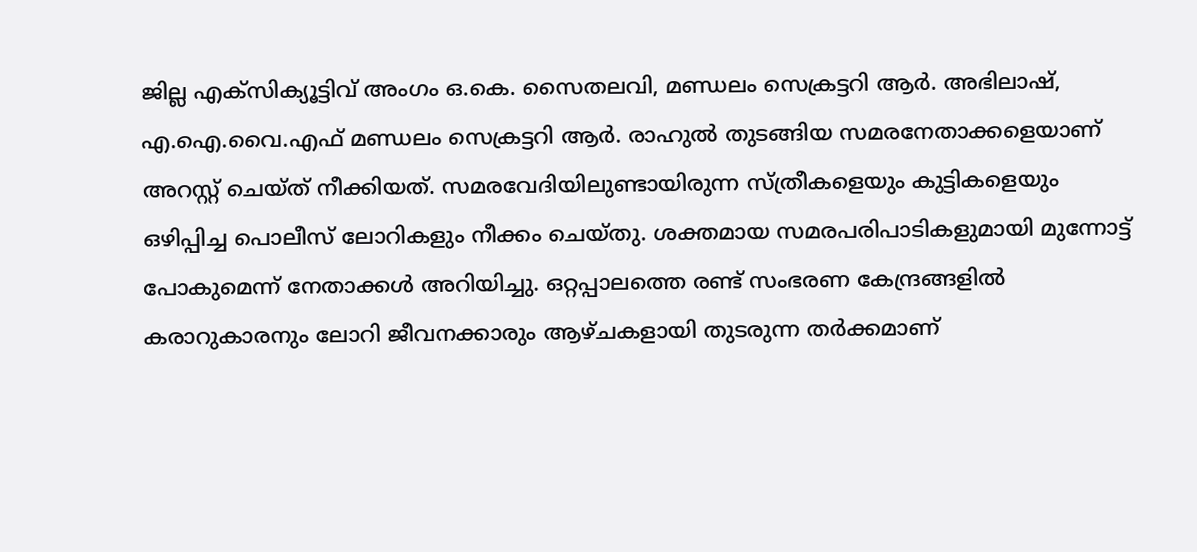ജില്ല എക്സിക്യൂട്ടിവ് അംഗം ഒ.കെ. സൈതലവി, മണ്ഡലം സെക്രട്ടറി ആർ. അഭിലാഷ്, എ.ഐ.വൈ.എഫ് മണ്ഡലം സെക്രട്ടറി ആർ. രാഹുൽ തുടങ്ങിയ സമരനേതാക്കളെയാണ് അറസ്റ്റ് ചെയ്ത് നീക്കിയത്. സമരവേദിയിലുണ്ടായിരുന്ന സ്ത്രീകളെയും കുട്ടികളെയും ഒഴിപ്പിച്ച പൊലീസ് ലോറികളും നീക്കം ചെയ്തു. ശക്തമായ സമരപരിപാടികളുമായി മുന്നോട്ട് പോകുമെന്ന് നേതാക്കൾ അറിയിച്ചു. ഒറ്റപ്പാലത്തെ രണ്ട് സംഭരണ കേന്ദ്രങ്ങളിൽ കരാറുകാരനും ലോറി ജീവനക്കാരും ആഴ്ചകളായി തുടരുന്ന തർക്കമാണ്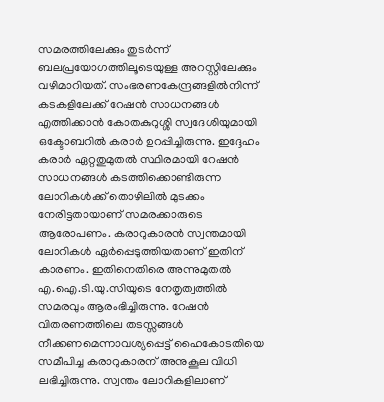സമരത്തിലേക്കും തുടർന്ന് ബലപ്രയോഗത്തിലൂടെയുള്ള അറസ്റ്റിലേക്കും വഴിമാറിയത്. സംഭരണകേന്ദ്രങ്ങളിൽനിന്ന് കടകളിലേക്ക് റേഷൻ സാധനങ്ങൾ എത്തിക്കാൻ കോതകുറുശ്ശി സ്വദേശിയുമായി ഒക്ടോബറിൽ കരാർ ഉറപ്പിച്ചിരുന്നു. ഇദ്ദേഹം കരാർ ഏറ്റതുമുതൽ സ്ഥിരമായി റേഷൻ സാധനങ്ങൾ കടത്തിക്കൊണ്ടിരുന്ന ലോറികൾക്ക് തൊഴിലിൽ മുടക്കം നേരിട്ടതായാണ് സമരക്കാരുടെ ആരോപണം. കരാറുകാരൻ സ്വന്തമായി ലോറികൾ ഏർപ്പെടുത്തിയതാണ് ഇതിന് കാരണം. ഇതിനെതിരെ അന്നുമുതൽ എ.ഐ.ടി.യു.സിയുടെ നേതൃത്വത്തിൽ സമരവും ആരംഭിച്ചിരുന്നു. റേഷൻ വിതരണത്തിലെ തടസ്സങ്ങൾ നീക്കണമെന്നാവശ്യപ്പെട്ട് ഹൈകോടതിയെ സമീപിച്ച കരാറുകാരന് അനുകൂല വിധി ലഭിച്ചിരുന്നു. സ്വന്തം ലോറികളിലാണ്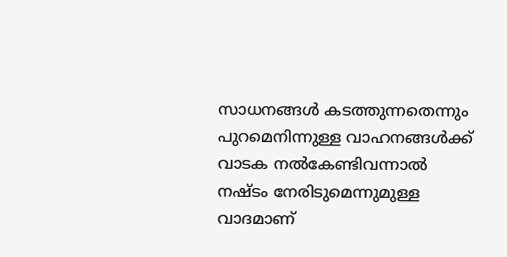സാധനങ്ങൾ കടത്തുന്നതെന്നും പുറമെനിന്നുള്ള വാഹനങ്ങൾക്ക് വാടക നൽകേണ്ടിവന്നാൽ നഷ്ടം നേരിടുമെന്നുമുള്ള വാദമാണ്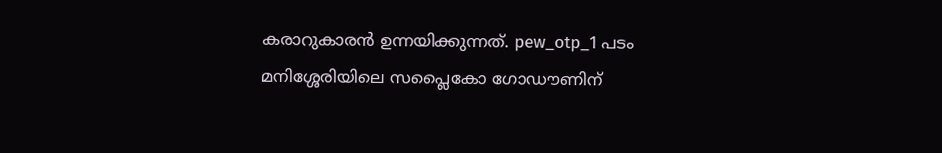കരാറുകാരൻ ഉന്നയിക്കുന്നത്. pew_otp_1 പടം മനിശ്ശേരിയിലെ സപ്ലൈകോ ഗോഡൗണിന്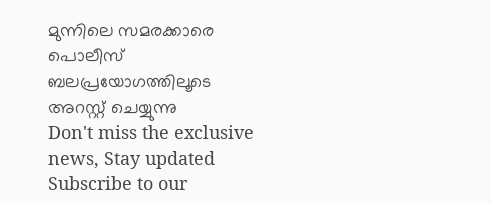മുന്നിലെ സമരക്കാരെ പൊലീസ് ബലപ്രയോഗത്തിലൂടെ അറസ്റ്റ് ചെയ്യുന്നു
Don't miss the exclusive news, Stay updated
Subscribe to our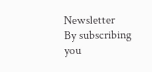Newsletter
By subscribing you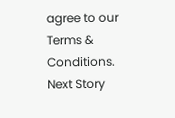agree to our Terms & Conditions.
Next Story